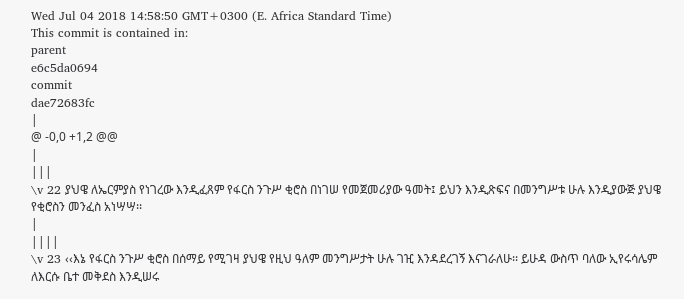Wed Jul 04 2018 14:58:50 GMT+0300 (E. Africa Standard Time)
This commit is contained in:
parent
e6c5da0694
commit
dae72683fc
|
@ -0,0 +1,2 @@
|
|||
\v 22 ያህዌ ለኤርምያስ የነገረው እንዲፈጸም የፋርስ ንጉሥ ቂሮስ በነገሠ የመጀመሪያው ዓመት፤ ይህን እንዲጽፍና በመንግሥቱ ሁሉ እንዲያውጅ ያህዌ የቂሮስን መንፈስ አነሣሣ፡፡
|
||||
\v 23 ‹‹እኔ የፋርስ ንጉሥ ቂሮስ በሰማይ የሚገዛ ያህዌ የዚህ ዓለም መንግሥታት ሁሉ ገዢ እንዳደረገኝ እናገራለሁ፡፡ ይሁዳ ውስጥ ባለው ኢየሩሳሌም ለእርሱ ቤተ መቅደስ እንዲሠሩ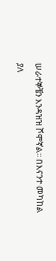ሠራተኞቼን እንዳዝዝ ሾሞኛል፡፡ በእናንተ መካከል ያለ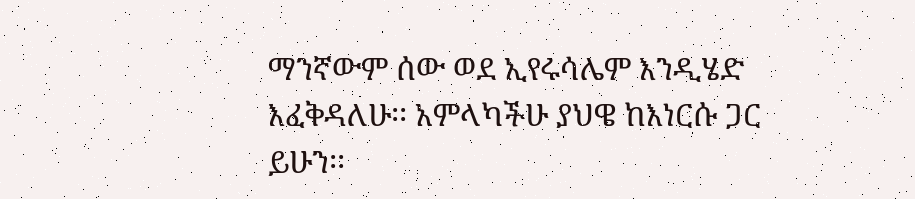ማንኛውም ሰው ወደ ኢየሩሳሌም እንዲሄድ እፈቅዳለሁ፡፡ አምላካችሁ ያህዌ ከእነርሱ ጋር ይሁን፡፡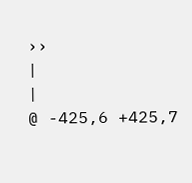››
|
|
@ -425,6 +425,7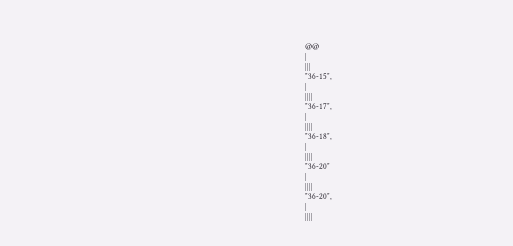@@
|
|||
"36-15",
|
||||
"36-17",
|
||||
"36-18",
|
||||
"36-20"
|
||||
"36-20",
|
||||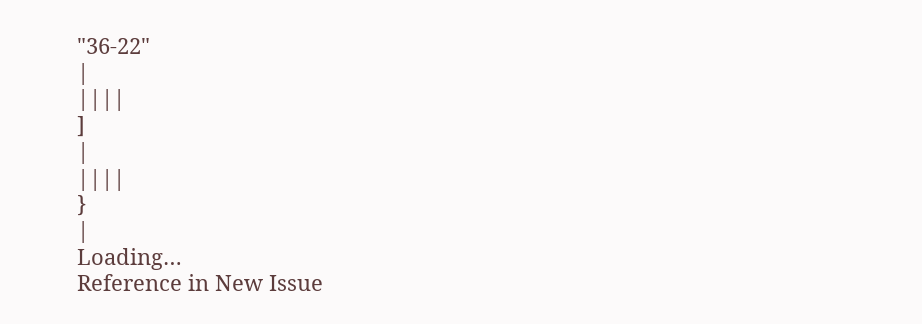"36-22"
|
||||
]
|
||||
}
|
Loading…
Reference in New Issue